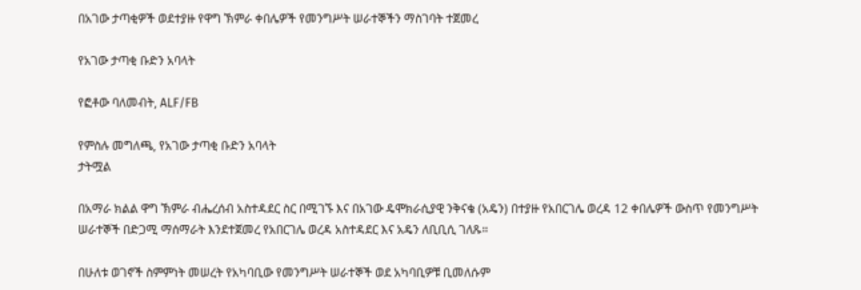በአገው ታጣቂዎች ወደተያዙ የዋግ ኽምራ ቀበሌዎች የመንግሥት ሠራተኞችን ማስገባት ተጀመረ

የአገው ታጣቂ ቡድን አባላት

የፎቶው ባለመብት, ALF/FB

የምስሉ መግለጫ, የአገው ታጣቂ ቡድን አባላት
ታትሟል

በአማራ ክልል ዋግ ኽምራ ብሔረሰብ አስተዳደር ስር በሚገኙ እና በአገው ዴሞክራሲያዊ ንቅናቄ (አዴን) በተያዙ የአበርገሌ ወረዳ 12 ቀበሌዎች ውስጥ የመንግሥት ሠራተኞች በድጋሚ ማሰማራት እንደተጀመረ የአበርገሌ ወረዳ አስተዳደር እና አዴን ለቢቢሲ ገለጹ።

በሁለቱ ወገኖች ስምምነት መሠረት የአካባቢው የመንግሥት ሠራተኞች ወደ አካባቢዎቹ ቢመለሱም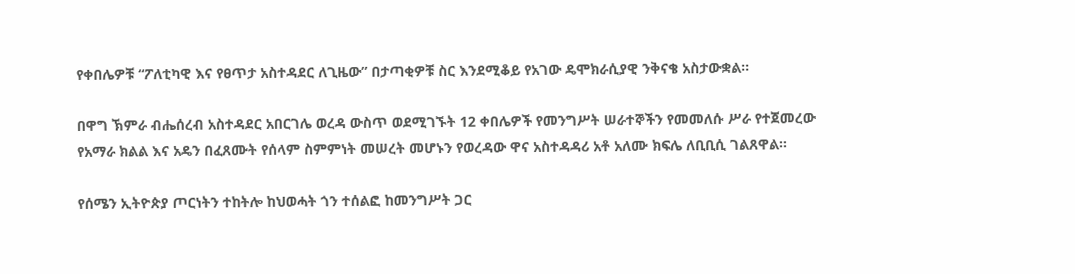የቀበሌዎቹ “ፖለቲካዊ እና የፀጥታ አስተዳደር ለጊዜው” በታጣቂዎቹ ስር እንደሚቆይ የአገው ዴሞክራሲያዊ ንቅናቄ አስታውቋል።

በዋግ ኽምራ ብሔሰረብ አስተዳደር አበርገሌ ወረዳ ውስጥ ወደሚገኙት 12 ቀበሌዎች የመንግሥት ሠራተኞችን የመመለሱ ሥራ የተጀመረው የአማራ ክልል እና አዴን በፈጸሙት የሰላም ስምምነት መሠረት መሆኑን የወረዳው ዋና አስተዳዳሪ አቶ አለሙ ክፍሌ ለቢቢሲ ገልጸዋል።

የሰሜን ኢትዮጵያ ጦርነትን ተከትሎ ከህወሓት ጎን ተሰልፎ ከመንግሥት ጋር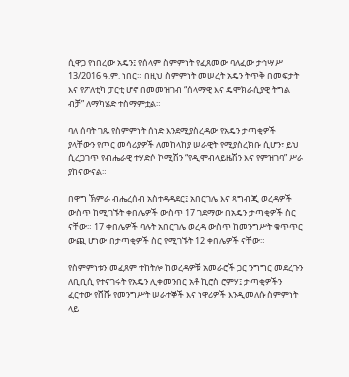ሲዋጋ የነበረው አዴን፤ የሰላም ስምምነት የፈጸመው ባለፈው ታኅሣሥ 13/2016 ዓ.ም. ነበር። በዚህ ስምምነት መሠረት አዴን ትጥቅ በመፍታት እና የፖለቲካ ፓርቲ ሆኖ በመመዝገብ “ሰላማዊ እና ዴሞክራሲያዊ ትግል ብቻ” ለማካሄድ ተስማምቷል።

ባለ ሰባት ገጹ የስምምነት ሰነድ እንደሚያስረዳው የአዴን ታጣቂዎች ያላቸውን የጦር መሳሪያዎች ለመከላከያ ሠራዊት የሚያስረክቡ ሲሆን፣ ይህ ሲረጋገጥ የብሔራዊ ተሃድሶ ኮሚሽን “የዲሞብላይዜሽን እና የምዝገባ” ሥራ ያከናውናል።

በዋግ ኽምራ ብሔረሰብ አስተዳዳደር፤ አበርገሌ እና ጻግብጂ ወረዳዎች ውስጥ ከሚገኙት ቀበሌዎች ውስጥ 17 ገደማው በአዴን ታጣቂዎች ስር ናቸው። 17 ቀበሌዎች ባሉት አበርገሌ ወረዳ ውስጥ ከመንግሥት ቁጥጥር ውጪ ሆነው በታጣቂዎች ስር የሚገኙት 12 ቀበሌዎች ናቸው።

የስምምነቱን መፈጸም ተከትሎ ከወረዳዎቹ አመራሮች ጋር ንግግር መደረጉን ለቢቢሲ የተናገሩት የአዴን ሊቀመንበር አቶ ኪሮስ ሮምሃ፤ ታጣቂዎችን ፈርተው የሸሹ የመንግሥት ሠራተኞች እና ነዋሪዎች እንዲመለሱ ስምምነት ላይ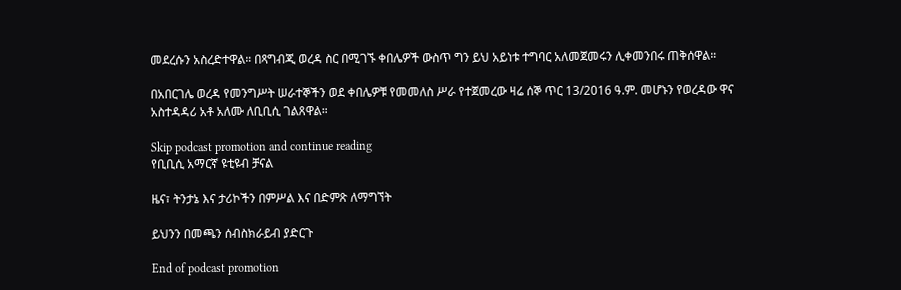መደረሱን አስረድተዋል። በጻግብጂ ወረዳ ስር በሚገኙ ቀበሌዎች ውስጥ ግን ይህ አይነቱ ተግባር አለመጀመሩን ሊቀመንበሩ ጠቅሰዋል።

በአበርገሌ ወረዳ የመንግሥት ሠራተኞችን ወደ ቀበሌዎቹ የመመለስ ሥራ የተጀመረው ዛሬ ሰኞ ጥር 13/2016 ዓ.ም. መሆኑን የወረዳው ዋና አስተዳዳሪ አቶ አለሙ ለቢቢሲ ገልጸዋል።

Skip podcast promotion and continue reading
የቢቢሲ አማርኛ ዩቲዩብ ቻናል

ዜና፣ ትንታኔ እና ታሪኮችን በምሥል እና በድምጽ ለማግኘት

ይህንን በመጫን ሰብስክራይብ ያድርጉ

End of podcast promotion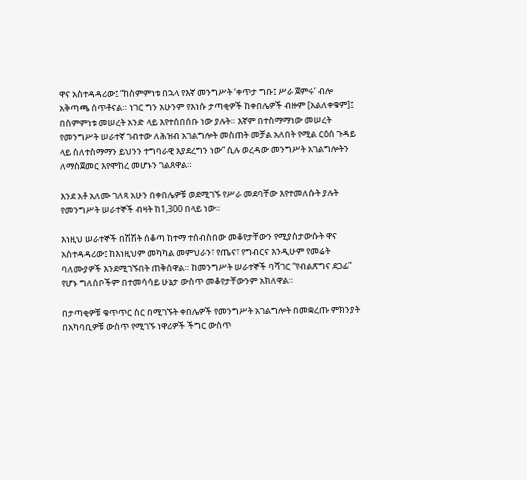ዋና አስተዳዳሪው፤ “ከስምምነቱ በኋላ የእኛ መንግሥት ‘ቀጥታ ግቡ፤ ሥራ ጀምሩ’ ብሎ አቅጣጫ ሰጥቶናል። ነገር ግን አሁንም የእነሱ ታጣቂዎች ከቀበሌዎች ብዙም [አልለቀቁም]፤ በስምምነቱ መሠረት አንድ ላይ እየተሰበሰቡ ነው ያሉት። እኛም በተስማማነው መሠረት የመንግሥት ሠራተኛ ገብተው ለሕዝብ አገልግሎት መስጠት መቻል አለበት የሚል ርዕሰ ጉዳይ ላይ ስለተስማማን ይህንን ተግባራዊ እያደረግን ነው” ሲሉ ወረዳው መንግሥት አገልግሎትን ለማስጀመር እየሞከረ መሆኑን ገልጸዋል።

እንደ አቶ አለሙ ገለጻ አሁን በቀበሌዎቹ ወደሚገኙ የሥራ መደባቸው እየተመለሱት ያሉት የመንግሥት ሠራተኞች ብዛት ከ1,300 በላይ ነው።

እነዚህ ሠራተኞች በሽሽት ሰቆጣ ከተማ ተሰብስበው መቆየታቸውን የሚያስታውሱት ዋና አስተዳዳሪው፤ ከእነዚህም መካካል መምህራን፣ የጤና፣ የግብርና እንዲሁም የመሬት ባለሙያዎች እንደሚገኙበት ጠቅሰዋል። ከመንግሥት ሠራተኞች ባሻገር “የብልጽግና ደጋፊ” የሆኑ ግለሰቦችም በተመሳሳይ ሁኔታ ውስጥ መቆየታቸውንም አክለዋል።

በታጣቂዎቹ ቁጥጥር ስር በሚገኙት ቀበሌዎች የመንግሥት አገልግሎት በመቋረጡ ምክንያት በአካባቢዎቹ ውስጥ የሚገኙ ነዋሪዎች ችግር ውስጥ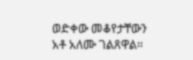ወድቀው መቆየታቸውን አቶ አለሙ ገልጸዋል።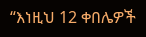“እነዚህ 12 ቀበሌዎች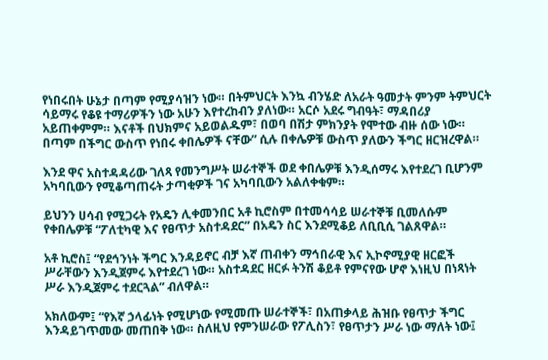የነበሩበት ሁኔታ በጣም የሚያሳዝን ነው። በትምህርት እንኳ ብንሄድ ለአራት ዓመታት ምንም ትምህርት ሳይማሩ የቆዩ ተማሪዎችን ነው አሁን እየተረከብን ያለነው። አርሶ አደሩ ግብዓት፣ ማዳበሪያ አይጠቀምም። እናቶች በህክምና አይወልዱም፣ በወባ በሽታ ምክንያት የሞተው ብዙ ሰው ነው። በጣም በችግር ውስጥ የነበሩ ቀበሌዎች ናቸው” ሲሉ በቀሌዎቹ ውስጥ ያለውን ችግር ዘርዝረዋል።

እንደ ዋና አስተዳዳሪው ገለጻ የመንግሥት ሠራተኞች ወደ ቀበሌዎቹ እንዲሰማሩ እየተደረገ ቢሆንም አካባቢውን የሚቆጣጠሩት ታጣቂዎች ገና አካባቢውን አልለቀቁም።

ይህንን ሀሳብ የሚጋሩት የአዴን ሊቀመንበር አቶ ኪሮስም በተመሳሳይ ሠራተኞቹ ቢመለሱም የቀበሌዎቹ “ፖለቲካዊ እና የፀጥታ አስተዳደር” በአዴን ስር እንደሚቆይ ለቢቢሲ ገልጸዋል።

አቶ ኪሮስ፤ “የደኅንነት ችግር እንዳይኖር ብቻ እኛ ጠብቀን ማኅበራዊ እና ኢኮኖሚያዊ ዘርፎች ሥራቸውን እንዲጀምሩ እየተደረገ ነው። አስተዳደር ዘርፉ ትንሽ ቆይቶ የምናየው ሆኖ እነዚህ በነጻነት ሥራ እንዲጀምሩ ተደርጓል” ብለዋል።

አክለውም፤ “የእኛ ኃላፊነት የሚሆነው የሚመጡ ሠራተኞች፣ በአጠቃላይ ሕዝቡ የፀጥታ ችግር እንዳይገጥመው መጠበቅ ነው። ስለዚህ የምንሠራው የፖሊስን፣ የፀጥታን ሥራ ነው ማለት ነው፤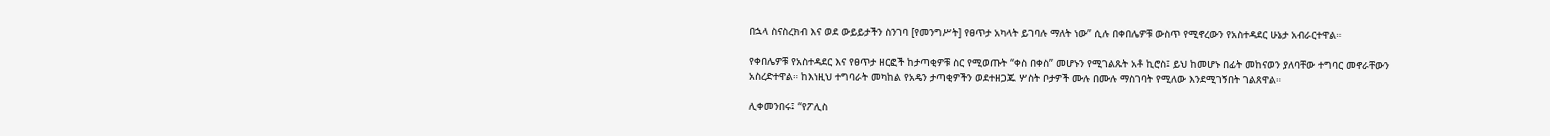በኋላ ስናስረክብ እና ወደ ውይይታችን ስንገባ [የመንግሥት] የፀጥታ አካላት ይገባሉ ማለት ነው” ሲሉ በቀበሌዎቹ ውስጥ የሚኖረውን የአስተዳደር ሁኔታ አብራርተዋል።

የቀበሌዎቹ የአስተዳደር እና የፀጥታ ዘርፎች ከታጣቂዎቹ ስር የሚወጡት “ቀስ በቀስ” መሆኑን የሚገልጹት አቶ ኪሮስ፤ ይህ ከመሆኑ በፊት መከናወን ያለባቸው ተግባር መኖራቸውን አስረድተዋል። ከእነዚህ ተግባራት መካከል የአዴን ታጣቂዎችን ወደተዘጋጁ ሦስት ቦታዎች ሙሉ በሙሉ ማስገባት የሚለው እንደሚገኝበት ገልጸዋል።

ሊቀመንበሩ፤ “የፖሊስ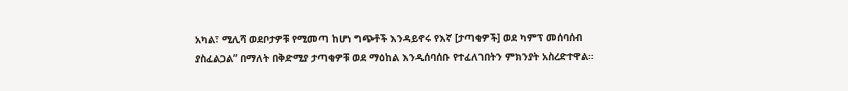አካል፣ ሚሊሻ ወደቦታዎቹ የሚመጣ ከሆነ ግጭቶች እንዳይኖሩ የእኛ [ታጣቂዎች] ወደ ካምፕ መሰባሰብ ያስፈልጋል” በማለት በቅድሚያ ታጣቂዎቹ ወደ ማዕከል እንዲሰባሰቡ የተፈለገበትን ምክንያት አስረድተዋል።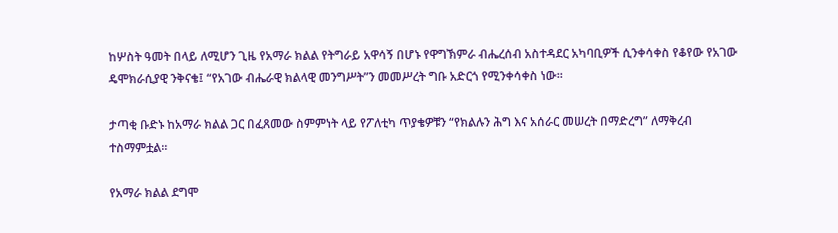ከሦስት ዓመት በላይ ለሚሆን ጊዜ የአማራ ክልል የትግራይ አዋሳኝ በሆኑ የዋግኽምራ ብሔረሰብ አስተዳደር አካባቢዎች ሲንቀሳቀስ የቆየው የአገው ዴሞክራሲያዊ ንቅናቄ፤ “የአገው ብሔራዊ ክልላዊ መንግሥት”ን መመሥረት ግቡ አድርጎ የሚንቀሳቀስ ነው።

ታጣቂ ቡድኑ ከአማራ ክልል ጋር በፈጸመው ስምምነት ላይ የፖለቲካ ጥያቄዎቹን “የክልሉን ሕግ እና አሰራር መሠረት በማድረግ” ለማቅረብ ተስማምቷል።

የአማራ ክልል ደግሞ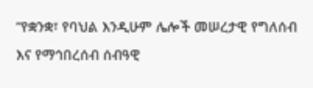“የቋንቋ፣ የባህል እንዲሁም ሌሎች መሠረታዊ የግለሰብ እና የማኅበረሰብ ሰብዓዊ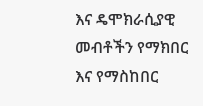እና ዴሞክራሲያዊ መብቶችን የማክበር እና የማስከበር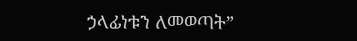ኃላፊነቱን ለመወጣት”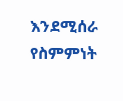እንደሚሰራ የስምምነት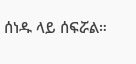ሰነዱ ላይ ሰፍሯል።